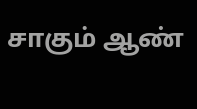சாகும் ஆண்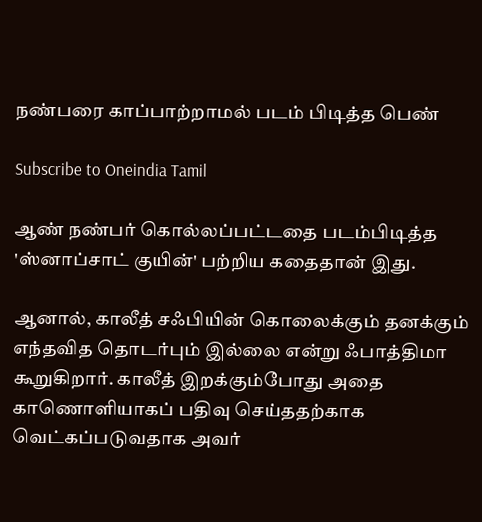நண்பரை காப்பாற்றாமல் படம் பிடித்த பெண்

Subscribe to Oneindia Tamil

ஆண் நண்பர் கொல்லப்பட்டதை படம்பிடித்த 'ஸ்னாப்சாட் குயின்' பற்றிய கதைதான் இது.

ஆனால், காலீத் சஃபியின் கொலைக்கும் தனக்கும் எந்தவித தொடர்பும் இல்லை என்று ஃபாத்திமா கூறுகிறார். காலீத் இறக்கும்போது அதை காணொளியாகப் பதிவு செய்ததற்காக வெட்கப்படுவதாக அவர்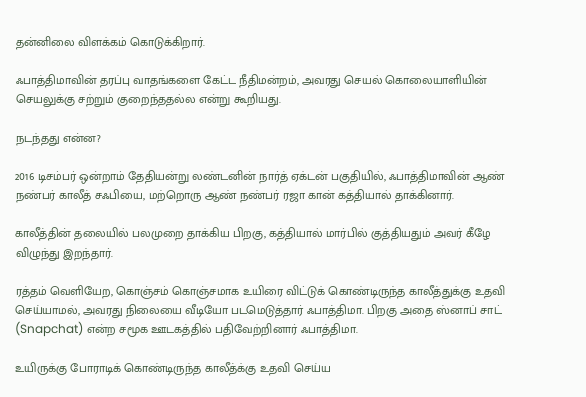தன்னிலை விளக்கம் கொடுக்கிறார்.

ஃபாத்திமாவின் தரப்பு வாதங்களை கேட்ட நீதிமன்றம், அவரது செயல் கொலையாளியின் செயலுக்கு சற்றும் குறைந்ததல்ல என்று கூறியது.

நடந்தது என்ன?

2016 டிசம்பர் ஒன்றாம் தேதியன்று லண்டனின் நார்த் ஏக்டன் பகுதியில், ஃபாத்திமாவின் ஆண் நண்பர் காலீத் சஃபியை, மற்றொரு ஆண் நண்பர் ரஜா கான் கத்தியால் தாக்கினார்.

காலீத்தின் தலையில் பலமுறை தாக்கிய பிறகு, கத்தியால் மார்பில் குத்தியதும் அவர் கீழே விழுந்து இறந்தார்.

ரத்தம் வெளியேற, கொஞ்சம் கொஞ்சமாக உயிரை விட்டுக் கொண்டிருந்த காலீத்துக்கு உதவி செய்யாமல், அவரது நிலையை வீடியோ படமெடுத்தார் ஃபாத்திமா. பிறகு அதை ஸ்னாப் சாட் (Snapchat) என்ற சமூக ஊடகத்தில் பதிவேற்றினார் ஃபாத்திமா.

உயிருக்கு போராடிக் கொண்டிருந்த காலீத்க்கு உதவி செய்ய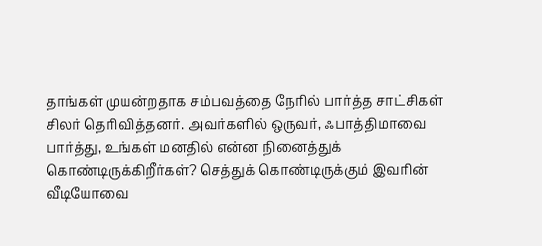தாங்கள் முயன்றதாக சம்பவத்தை நேரில் பார்த்த சாட்சிகள் சிலர் தெரிவித்தனர். அவர்களில் ஒருவர், ஃபாத்திமாவை பார்த்து, உங்கள் மனதில் என்ன நினைத்துக் கொண்டிருக்கிறீர்கள்? செத்துக் கொண்டிருக்கும் இவரின் வீடியோவை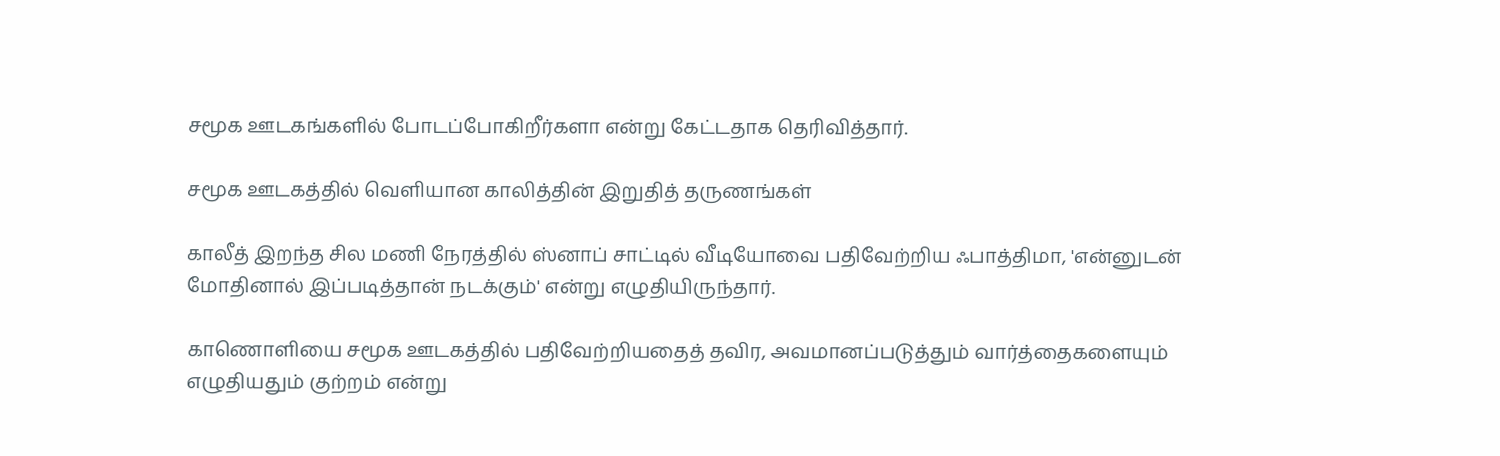சமூக ஊடகங்களில் போடப்போகிறீர்களா என்று கேட்டதாக தெரிவித்தார்.

சமூக ஊடகத்தில் வெளியான காலித்தின் இறுதித் தருணங்கள்

காலீத் இறந்த சில மணி நேரத்தில் ஸ்னாப் சாட்டில் வீடியோவை பதிவேற்றிய ஃபாத்திமா, 'என்னுடன் மோதினால் இப்படித்தான் நடக்கும்' என்று எழுதியிருந்தார்.

காணொளியை சமூக ஊடகத்தில் பதிவேற்றியதைத் தவிர, அவமானப்படுத்தும் வார்த்தைகளையும் எழுதியதும் குற்றம் என்று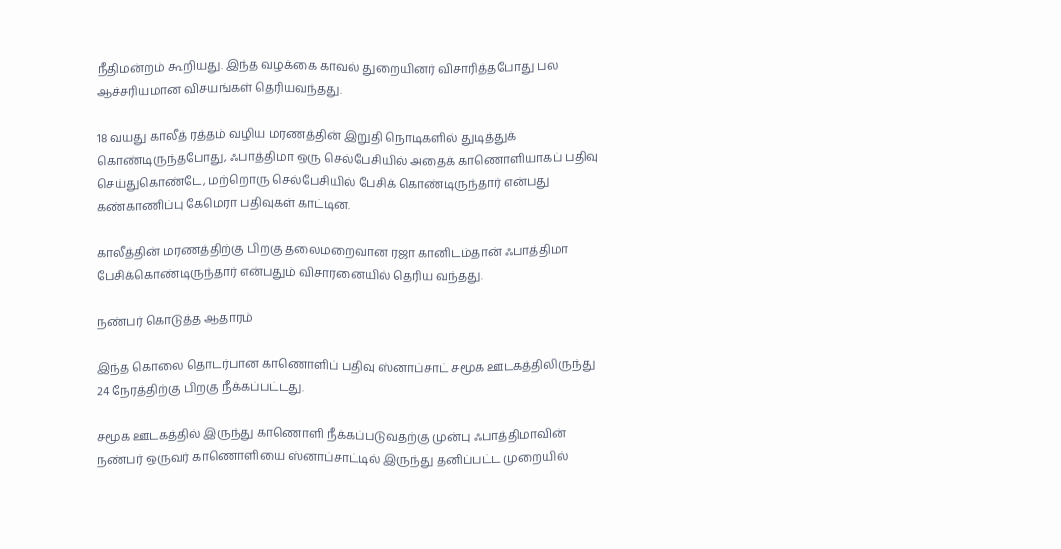நீதிமன்றம் கூறியது. இந்த வழக்கை காவல் துறையினர் விசாரித்தபோது பல ஆச்சரியமான விசயங்கள் தெரியவந்தது.

18 வயது காலீத் ரத்தம் வழிய மரணத்தின் இறுதி நொடிகளில் துடித்துக் கொண்டிருந்தபோது, ஃபாத்திமா ஒரு செல்பேசியில் அதைக் காணொளியாகப் பதிவு செய்துகொண்டே, மற்றொரு செல்பேசியில் பேசிக் கொண்டிருந்தார் என்பது கண்காணிப்பு கேமெரா பதிவுகள் காட்டின.

காலீத்தின் மரணத்திற்கு பிறகு தலைமறைவான ரஜா கானிடம்தான் ஃபாத்திமா பேசிக்கொண்டிருந்தார் என்பதும் விசாரனையில் தெரிய வந்தது.

நண்பர் கொடுத்த ஆதாரம்

இந்த கொலை தொடர்பான காணொளிப் பதிவு ஸ்னாப்சாட் சமூக ஊடகத்திலிருந்து 24 நேரத்திற்கு பிறகு நீக்கப்பட்டது.

சமூக ஊடகத்தில் இருந்து காணொளி நீக்கப்படுவதற்கு முன்பு ஃபாத்திமாவின் நண்பர் ஒருவர் காணொளியை ஸ்னாப்சாட்டில் இருந்து தனிப்பட்ட முறையில்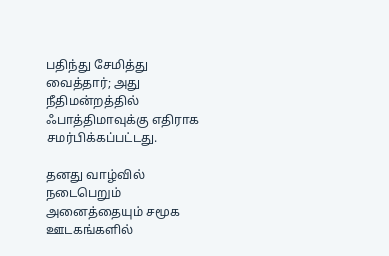பதிந்து சேமித்து வைத்தார்; அது நீதிமன்றத்தில் ஃபாத்திமாவுக்கு எதிராக சமர்பிக்கப்பட்டது.

தனது வாழ்வில் நடைபெறும் அனைத்தையும் சமூக ஊடகங்களில்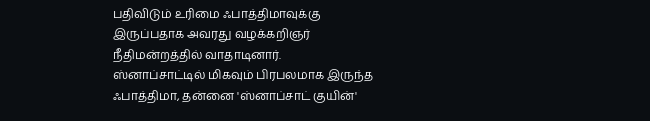பதிவிடும் உரிமை ஃபாத்திமாவுக்கு இருப்பதாக அவரது வழக்கறிஞர் நீதிமன்றத்தில் வாதாடினார். ஸ்னாப்சாட்டில் மிகவும் பிரபலமாக இருந்த ஃபாத்திமா, தன்னை 'ஸ்னாப்சாட் குயின்'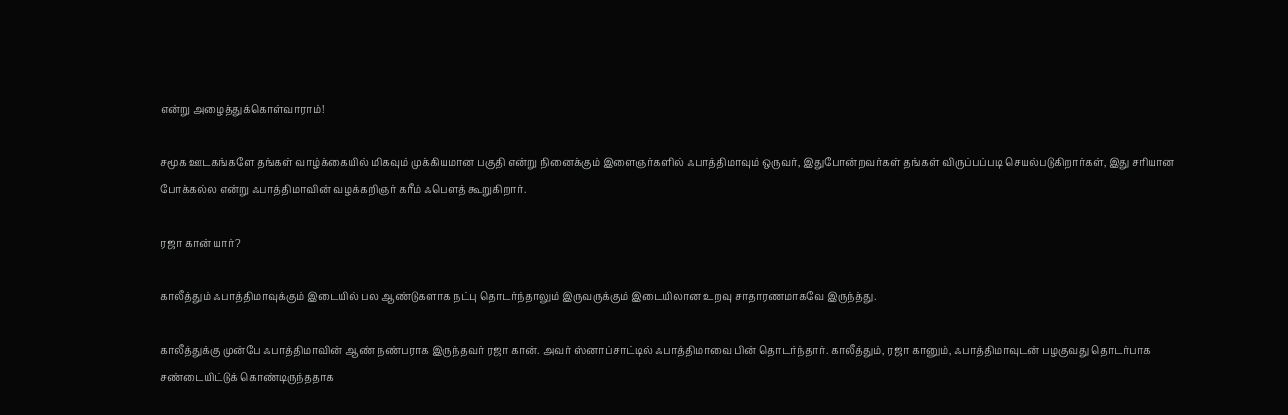என்று அழைத்துக்கொள்வாராம்!

சமூக ஊடகங்களே தங்கள் வாழ்க்கையில் மிகவும் முக்கியமான பகுதி என்று நினைக்கும் இளைஞர்களில் ஃபாத்திமாவும் ஒருவர், இதுபோன்றவர்கள் தங்கள் விருப்பப்படி செயல்படுகிறார்கள், இது சரியான போக்கல்ல என்று ஃபாத்திமாவின் வழக்கறிஞர் கரீம் ஃபெளத் கூறுகிறார்.

ரஜா கான் யார்?

காலீத்தும் ஃபாத்திமாவுக்கும் இடையில் பல ஆண்டுகளாக நட்பு தொடர்ந்தாலும் இருவருக்கும் இடையிலான உறவு சாதாரணமாகவே இருந்த்து.

காலீத்துக்கு முன்பே ஃபாத்திமாவின் ஆண் நண்பராக இருந்தவர் ரஜா கான். அவர் ஸ்னாப்சாட்டில் ஃபாத்திமாவை பின் தொடர்ந்தார். காலீத்தும், ரஜா கானும், ஃபாத்திமாவுடன் பழகுவது தொடர்பாக சண்டையிட்டுக் கொண்டிருந்ததாக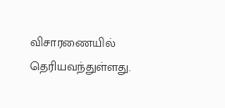விசாரணையில் தெரியவந்துள்ளது.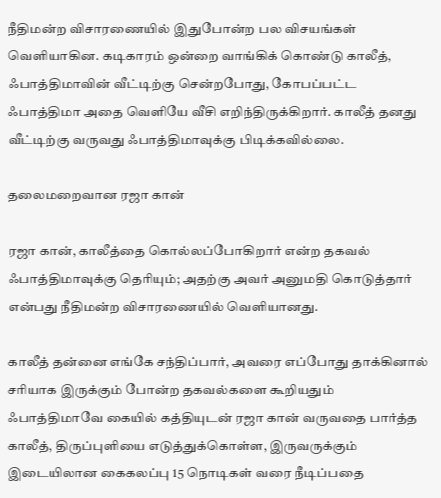நீதிமன்ற விசாரணையில் இதுபோன்ற பல விசயங்கள் வெளியாகின. கடிகாரம் ஒன்றை வாங்கிக் கொண்டு காலீத், ஃபாத்திமாவின் வீட்டிற்கு சென்றபோது, கோபப்பட்ட ஃபாத்திமா அதை வெளியே வீசி எறிந்திருக்கிறார். காலீத் தனது வீட்டிற்கு வருவது ஃபாத்திமாவுக்கு பிடிக்கவில்லை.

தலைமறைவான ரஜா கான்

ரஜா கான், காலீத்தை கொல்லப்போகிறார் என்ற தகவல் ஃபாத்திமாவுக்கு தெரியும்; அதற்கு அவர் அனுமதி கொடுத்தார் என்பது நீதிமன்ற விசாரணையில் வெளியானது.

காலீத் தன்னை எங்கே சந்திப்பார், அவரை எப்போது தாக்கினால் சரியாக இருக்கும் போன்ற தகவல்களை கூறியதும் ஃபாத்திமாவே கையில் கத்தியுடன் ரஜா கான் வருவதை பார்த்த காலீத், திருப்புளியை எடுத்துக்கொள்ள, இருவருக்கும் இடையிலான கைகலப்பு 15 நொடிகள் வரை நீடிப்பதை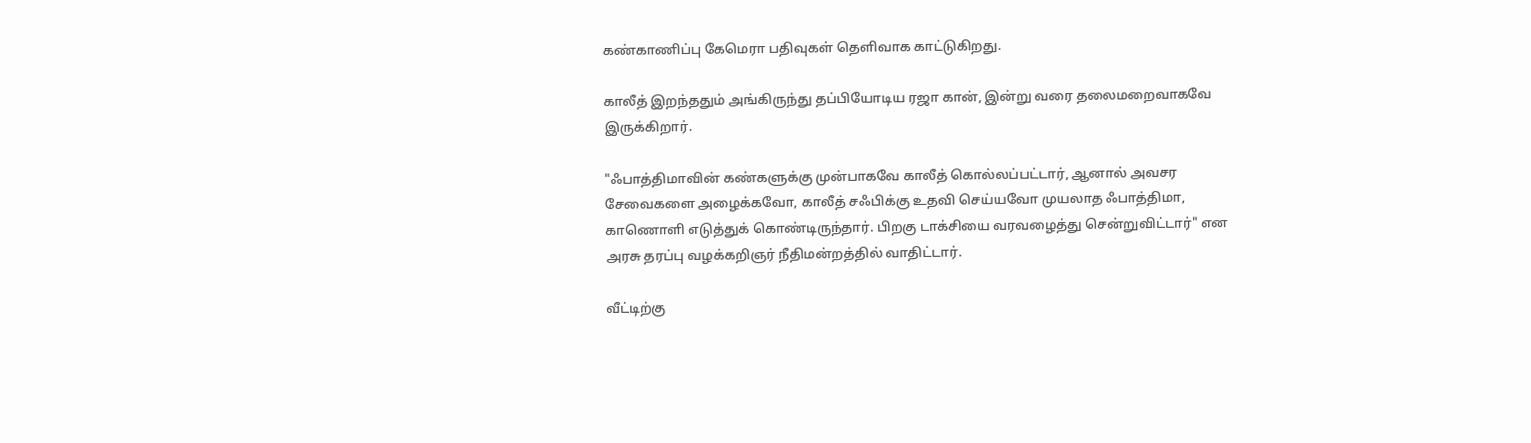கண்காணிப்பு கேமெரா பதிவுகள் தெளிவாக காட்டுகிறது.

காலீத் இறந்ததும் அங்கிருந்து தப்பியோடிய ரஜா கான், இன்று வரை தலைமறைவாகவே இருக்கிறார்.

"ஃபாத்திமாவின் கண்களுக்கு முன்பாகவே காலீத் கொல்லப்பட்டார், ஆனால் அவசர சேவைகளை அழைக்கவோ, காலீத் சஃபிக்கு உதவி செய்யவோ முயலாத ஃபாத்திமா, காணொளி எடுத்துக் கொண்டிருந்தார். பிறகு டாக்சியை வரவழைத்து சென்றுவிட்டார்" என அரசு தரப்பு வழக்கறிஞர் நீதிமன்றத்தில் வாதிட்டார்.

வீட்டிற்கு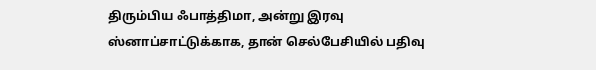திரும்பிய ஃபாத்திமா, அன்று இரவு ஸ்னாப்சாட்டுக்காக, தான் செல்பேசியில் பதிவு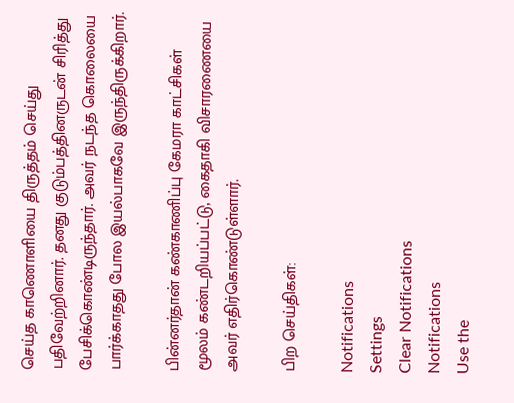செய்த காணொளியை திருத்தம் செய்து பதிவேற்றினார். தனது குடும்பத்தினருடன் சிரித்து பேசிக்கொண்டிருந்தார். அவர் நடந்த கொலையை பார்க்காதது போல இயல்பாகவே இருந்திருக்கிறார்.

பின்னர்தான் கண்காணிப்பு கேமரா காட்சிகள் மூலம் கண்டறியப்பட்டு, கைதாகி விசாரணையை அவர் எதிர்கொண்டுள்ளார்.

பிற செய்திகள்:

Notifications
Settings
Clear Notifications
Notifications
Use the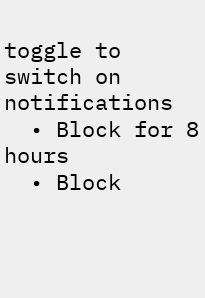toggle to switch on notifications
  • Block for 8 hours
  • Block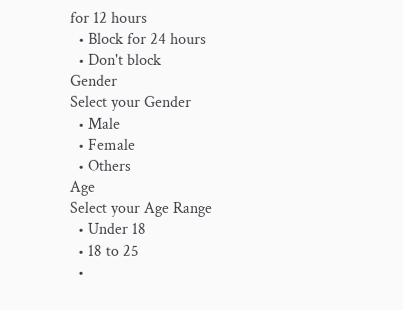for 12 hours
  • Block for 24 hours
  • Don't block
Gender
Select your Gender
  • Male
  • Female
  • Others
Age
Select your Age Range
  • Under 18
  • 18 to 25
  •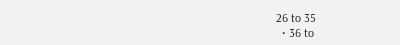26 to 35
  • 36 to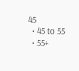45
  • 45 to 55
  • 55+